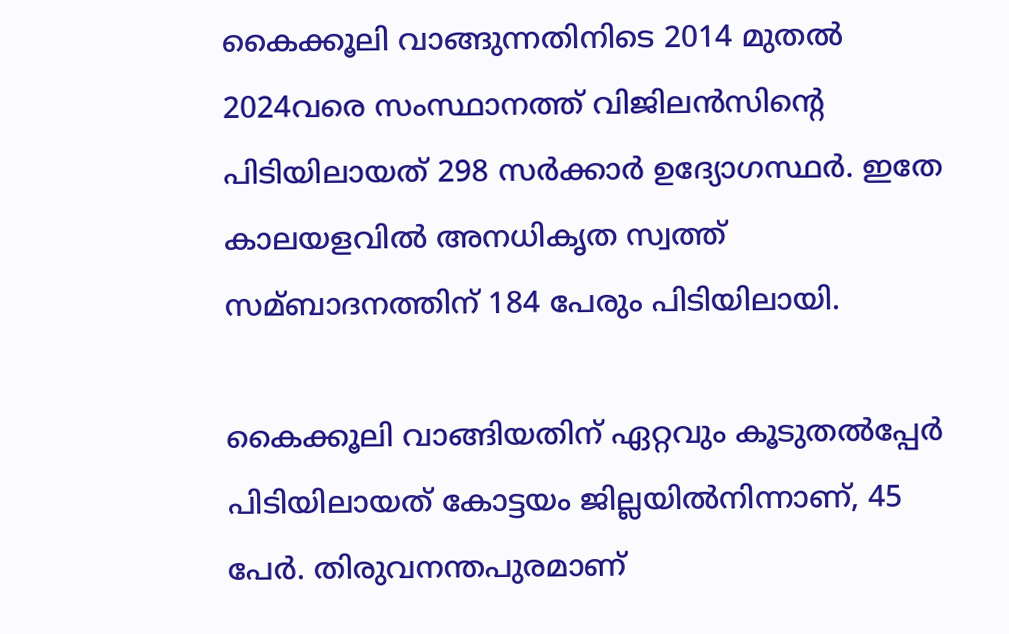കൈക്കൂലി വാങ്ങുന്നതിനിടെ 2014 മുതല്‍ 2024വരെ സംസ്ഥാനത്ത് വിജിലൻസിന്റെ പിടിയിലായത് 298 സർക്കാർ ഉദ്യോഗസ്ഥർ. ഇതേ കാലയളവില്‍ അനധികൃത സ്വത്ത് സമ്ബാദനത്തിന് 184 പേരും പിടിയിലായി.

കൈക്കൂലി വാങ്ങിയതിന് ഏറ്റവും കൂടുതല്‍പ്പേർ പിടിയിലായത് കോട്ടയം ജില്ലയില്‍നിന്നാണ്, 45 പേർ. തിരുവനന്തപുരമാണ്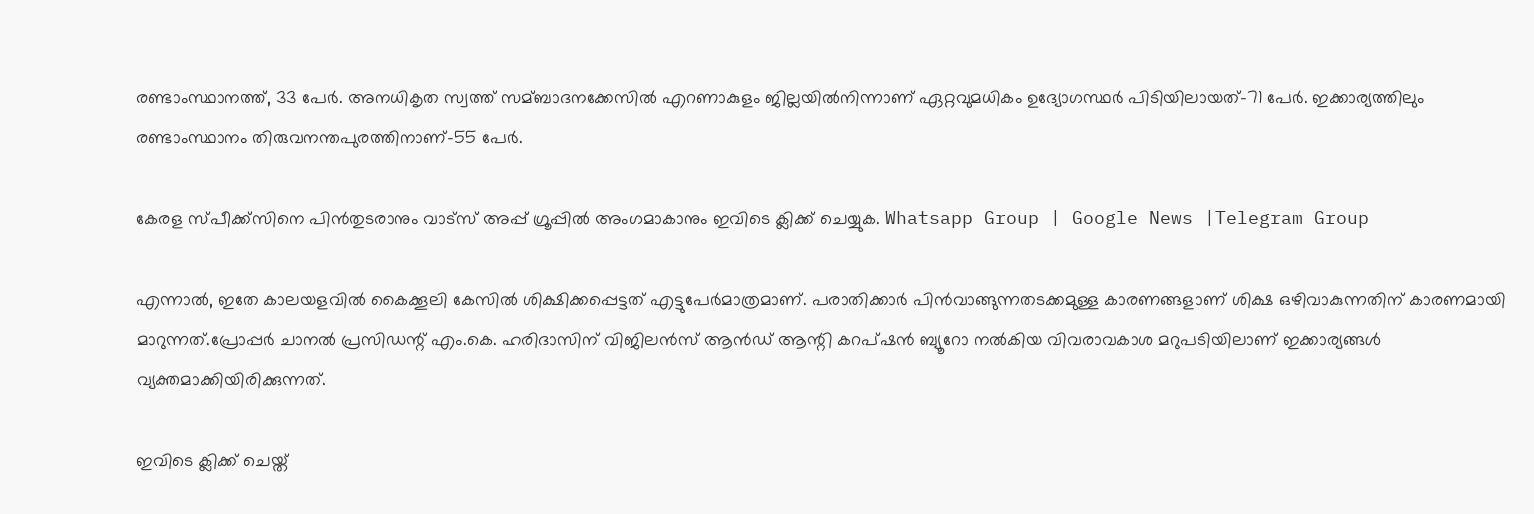രണ്ടാംസ്ഥാനത്ത്, 33 പേർ. അനധികൃത സ്വത്ത് സമ്ബാദനക്കേസില്‍ എറണാകുളം ജില്ലയില്‍നിന്നാണ് ഏറ്റവുമധികം ഉദ്യോഗസ്ഥർ പിടിയിലായത്-71 പേർ. ഇക്കാര്യത്തിലും രണ്ടാംസ്ഥാനം തിരുവനന്തപുരത്തിനാണ്-55 പേർ.

കേരള സ്പീക്ക്സിനെ പിൻതുടരാനും വാട്സ് അപ്പ് ഗ്രൂപ്പിൽ അംഗമാകാനും ഇവിടെ ക്ലിക്ക് ചെയ്യുക. Whatsapp Group | Google News |Telegram Group

എന്നാല്‍, ഇതേ കാലയളവില്‍ കൈക്കൂലി കേസില്‍ ശിക്ഷിക്കപ്പെട്ടത് എട്ടുപേർമാത്രമാണ്. പരാതിക്കാർ പിൻവാങ്ങുന്നതടക്കമുള്ള കാരണങ്ങളാണ് ശിക്ഷ ഒഴിവാകുന്നതിന് കാരണമായി മാറുന്നത്.പ്രോപ്പർ ചാനല്‍ പ്രസിഡന്റ് എം.കെ. ഹരിദാസിന് വിജിലൻസ് ആൻഡ് ആന്റി കറപ്ഷൻ ബ്യൂറോ നല്‍കിയ വിവരാവകാശ മറുപടിയിലാണ് ഇക്കാര്യങ്ങള്‍ വ്യക്തമാക്കിയിരിക്കുന്നത്.

ഇവിടെ ക്ലിക്ക് ചെയ്ത്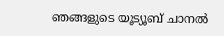ഞങ്ങളുടെ യൂട്യൂബ് ചാനൽ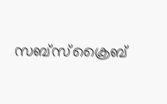സബ്സ്ക്രൈബ്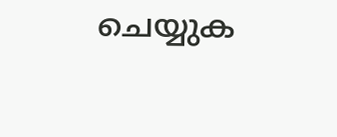ചെയ്യുക